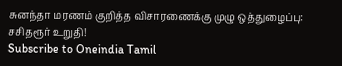சுனந்தா மரணம் குறித்த விசாரணைக்கு முழு ஒத்துழைப்பு: சசிதரூர் உறுதி!
Subscribe to Oneindia Tamil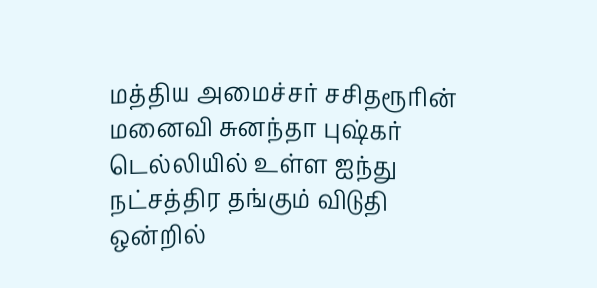மத்திய அமைச்சர் சசிதரூரின் மனைவி சுனந்தா புஷ்கர் டெல்லியில் உள்ள ஐந்து நட்சத்திர தங்கும் விடுதி ஒன்றில்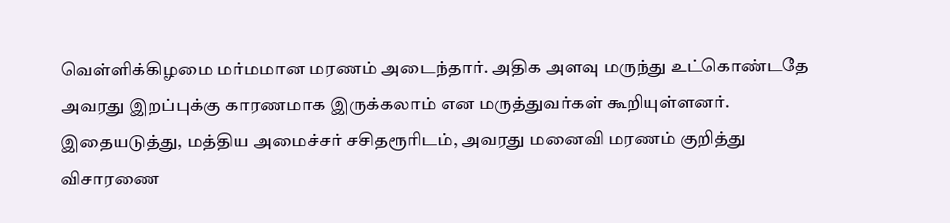வெள்ளிக்கிழமை மர்மமான மரணம் அடைந்தார். அதிக அளவு மருந்து உட்கொண்டதே அவரது இறப்புக்கு காரணமாக இருக்கலாம் என மருத்துவர்கள் கூறியுள்ளனர்.
இதையடுத்து, மத்திய அமைச்சர் சசிதரூரிடம், அவரது மனைவி மரணம் குறித்து விசாரணை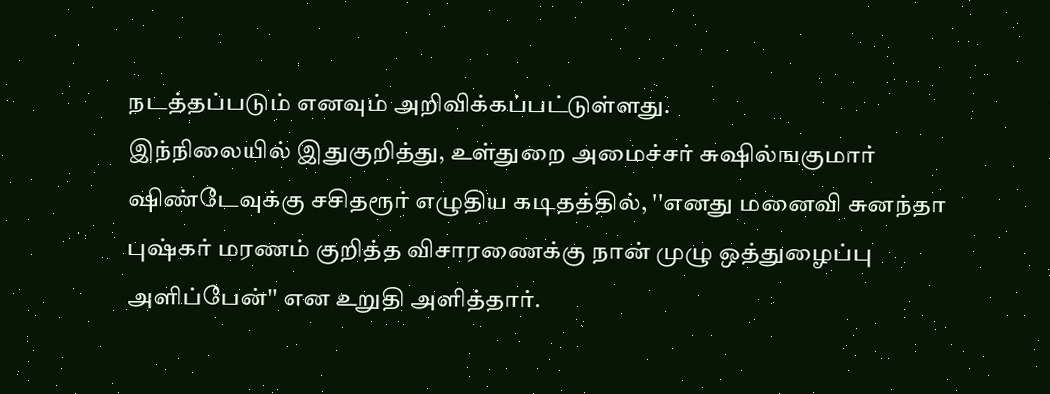நடத்தப்படும் எனவும் அறிவிக்கப்பட்டுள்ளது.
இந்நிலையில் இதுகுறித்து, உள்துறை அமைச்சர் சுஷில்ஙகுமார் ஷிண்டேவுக்கு சசிதரூர் எழுதிய கடிதத்தில், ''எனது மனைவி சுனந்தா புஷ்கர் மரணம் குறித்த விசாரணைக்கு நான் முழு ஒத்துழைப்பு அளிப்பேன்'' என உறுதி அளித்தார்.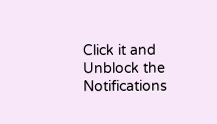Click it and Unblock the Notifications